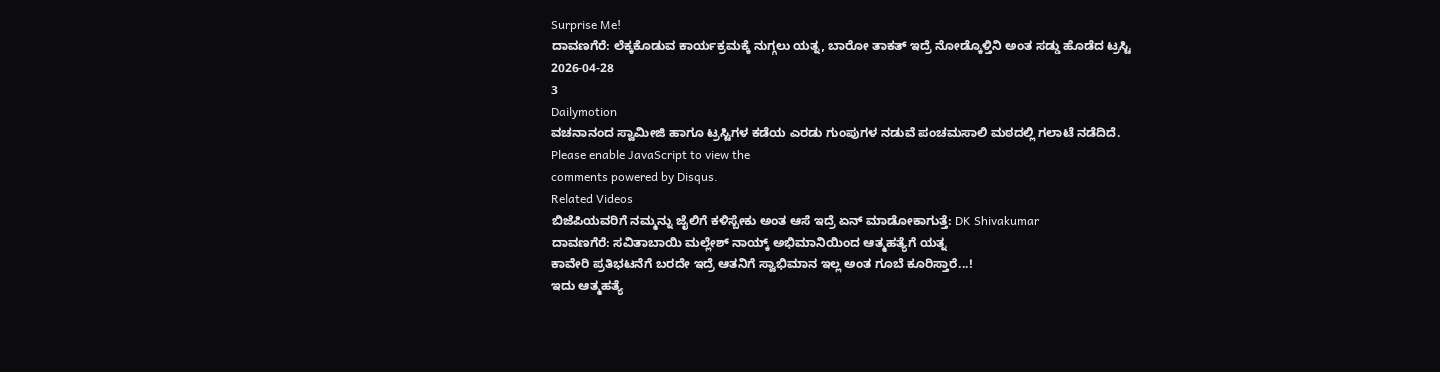Surprise Me!
ದಾವಣಗೆರೆ: ಲೆಕ್ಕಕೊಡುವ ಕಾರ್ಯಕ್ರಮಕ್ಕೆ ನುಗ್ಗಲು ಯತ್ನ, ಬಾರೋ ತಾಕತ್ ಇದ್ರೆ ನೋಡ್ಕೊಳ್ತಿನಿ ಅಂತ ಸಡ್ಡು ಹೊಡೆದ ಟ್ರಸ್ಟಿ
2026-04-28
3
Dailymotion
ವಚನಾನಂದ ಸ್ವಾಮೀಜಿ ಹಾಗೂ ಟ್ರಸ್ಟಿಗಳ ಕಡೆಯ ಎರಡು ಗುಂಪುಗಳ ನಡುವೆ ಪಂಚಮಸಾಲಿ ಮಠದಲ್ಲಿ ಗಲಾಟೆ ನಡೆದಿದೆ.
Please enable JavaScript to view the
comments powered by Disqus.
Related Videos
ಬಿಜೆಪಿಯವರಿಗೆ ನಮ್ಮನ್ನು ಜೈಲಿಗೆ ಕಳಿಸ್ಬೇಕು ಅಂತ ಆಸೆ ಇದ್ರೆ ಏನ್ ಮಾಡೋಕಾಗುತ್ತೆ: DK Shivakumar
ದಾವಣಗೆರೆ: ಸವಿತಾಬಾಯಿ ಮಲ್ಲೇಶ್ ನಾಯ್ಕ್ ಅಭಿಮಾನಿಯಿಂದ ಆತ್ಮಹತ್ಯೆಗೆ ಯತ್ನ
ಕಾವೇರಿ ಪ್ರತಿಭಟನೆಗೆ ಬರದೇ ಇದ್ರೆ ಆತನಿಗೆ ಸ್ವಾಭಿಮಾನ ಇಲ್ಲ ಅಂತ ಗೂಬೆ ಕೂರಿಸ್ತಾರೆ...!
ಇದು ಆತ್ಮಹತ್ಯೆ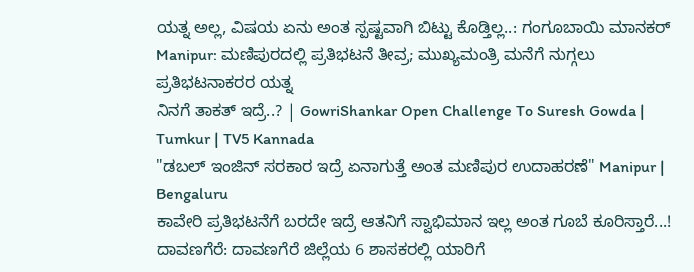ಯತ್ನ ಅಲ್ಲ, ವಿಷಯ ಏನು ಅಂತ ಸ್ಪಷ್ಟವಾಗಿ ಬಿಟ್ಟು ಕೊಡ್ತಿಲ್ಲ..: ಗಂಗೂಬಾಯಿ ಮಾನಕರ್
Manipur: ಮಣಿಪುರದಲ್ಲಿ ಪ್ರತಿಭಟನೆ ತೀವ್ರ; ಮುಖ್ಯಮಂತ್ರಿ ಮನೆಗೆ ನುಗ್ಗಲು ಪ್ರತಿಭಟನಾಕರರ ಯತ್ನ
ನಿನಗೆ ತಾಕತ್ ಇದ್ರೆ..? | GowriShankar Open Challenge To Suresh Gowda | Tumkur | TV5 Kannada
"ಡಬಲ್ ಇಂಜಿನ್ ಸರಕಾರ ಇದ್ರೆ ಏನಾಗುತ್ತೆ ಅಂತ ಮಣಿಪುರ ಉದಾಹರಣೆ" Manipur | Bengaluru
ಕಾವೇರಿ ಪ್ರತಿಭಟನೆಗೆ ಬರದೇ ಇದ್ರೆ ಆತನಿಗೆ ಸ್ವಾಭಿಮಾನ ಇಲ್ಲ ಅಂತ ಗೂಬೆ ಕೂರಿಸ್ತಾರೆ...!
ದಾವಣಗೆರೆ: ದಾವಣಗೆರೆ ಜಿಲ್ಲೆಯ 6 ಶಾಸಕರಲ್ಲಿ ಯಾರಿಗೆ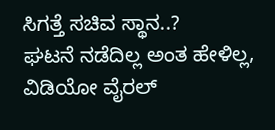ಸಿಗತ್ತೆ ಸಚಿವ ಸ್ಥಾನ..?
ಘಟನೆ ನಡೆದಿಲ್ಲ ಅಂತ ಹೇಳಿಲ್ಲ, ವಿಡಿಯೋ ವೈರಲ್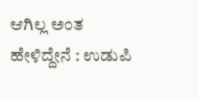ಆಗಿಲ್ಲ ಅಂತ ಹೇಳಿದ್ದೇನೆ : ಉಡುಪಿ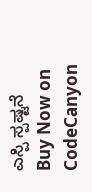ಎಸ್ಪಿ ಸ್ಪಷ್ಟನೆ
Buy Now on CodeCanyon